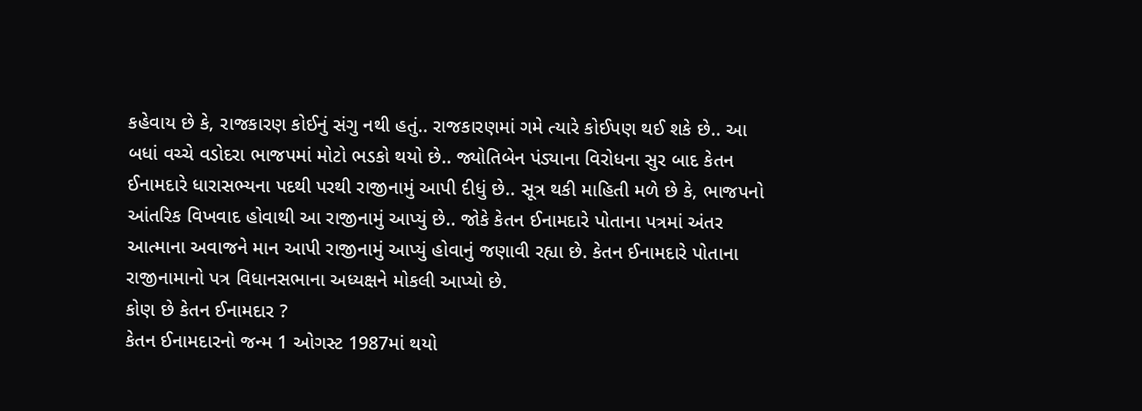કહેવાય છે કે, રાજકારણ કોઈનું સંગુ નથી હતું.. રાજકારણમાં ગમે ત્યારે કોઈપણ થઈ શકે છે.. આ બધાં વચ્ચે વડોદરા ભાજપમાં મોટો ભડકો થયો છે.. જ્યોતિબેન પંડ્યાના વિરોધના સુર બાદ કેતન ઈનામદારે ધારાસભ્યના પદથી પરથી રાજીનામું આપી દીધું છે.. સૂત્ર થકી માહિતી મળે છે કે, ભાજપનો આંતરિક વિખવાદ હોવાથી આ રાજીનામું આપ્યું છે.. જોકે કેતન ઈનામદારે પોતાના પત્રમાં અંતર આત્માના અવાજને માન આપી રાજીનામું આપ્યું હોવાનું જણાવી રહ્યા છે. કેતન ઈનામદારે પોતાના રાજીનામાનો પત્ર વિધાનસભાના અધ્યક્ષને મોકલી આપ્યો છે.
કોણ છે કેતન ઈનામદાર ?
કેતન ઈનામદારનો જન્મ 1 ઓગસ્ટ 1987માં થયો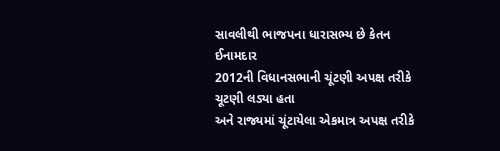સાવલીથી ભાજપના ધારાસભ્ય છે કેતન ઈનામદાર
2012ની વિધાનસભાની ચૂંટણી અપક્ષ તરીકે ચૂટણી લડ્યા હતા
અને રાજ્યમાં ચૂંટાયેલા એકમાત્ર અપક્ષ તરીકે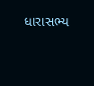ધારાસભ્ય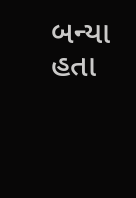બન્યા હતા